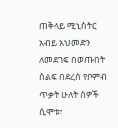ጠቅላይ ሚኒስትር አብይ አህመድን ለመደገፍ በወጡበት ሰልፍ በደረሰ የቦምብ ጥቃት ሁለት ሰዎች ሲሞቱ፣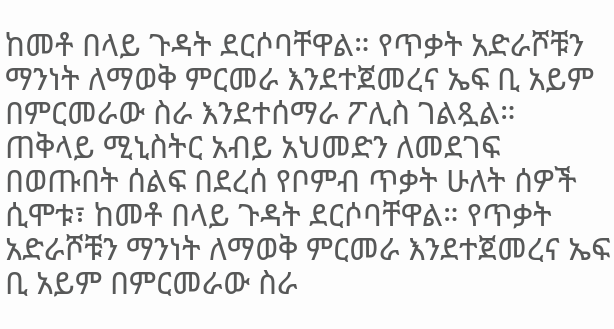ከመቶ በላይ ጉዳት ደርሶባቸዋል። የጥቃት አድራሾቹን ማንነት ለማወቅ ምርመራ እንደተጀመረና ኤፍ ቢ አይም በምርመራው ስራ እንደተሰማራ ፖሊስ ገልጿል።
ጠቅላይ ሚኒስትር አብይ አህመድን ለመደገፍ በወጡበት ሰልፍ በደረሰ የቦምብ ጥቃት ሁለት ሰዎች ሲሞቱ፣ ከመቶ በላይ ጉዳት ደርሶባቸዋል። የጥቃት አድራሾቹን ማንነት ለማወቅ ምርመራ እንደተጀመረና ኤፍ ቢ አይም በምርመራው ስራ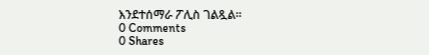እንደተሰማራ ፖሊስ ገልጿል።
0 Comments
0 Shares